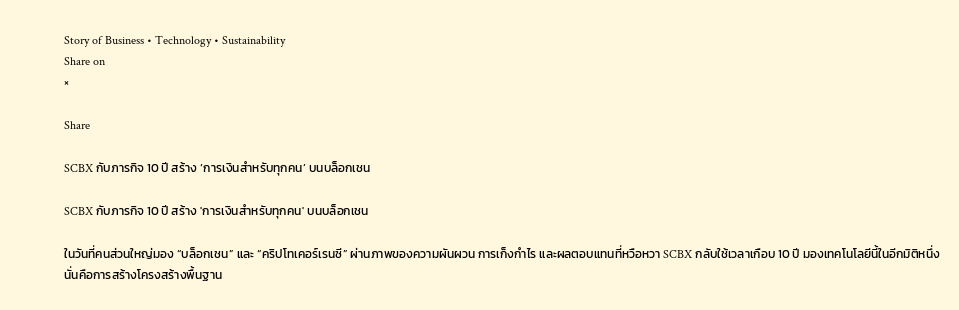Story of Business • Technology • Sustainability
Share on
×

Share

SCBX กับภารกิจ 10 ปี สร้าง ‘การเงินสำหรับทุกคน’ บนบล็อกเชน

SCBX กับภารกิจ 10 ปี สร้าง 'การเงินสำหรับทุกคน' บนบล็อกเชน

ในวันที่คนส่วนใหญ่มอง “บล็อกเชน” และ “คริปโทเคอร์เรนซี” ผ่านภาพของความผันผวน การเก็งกำไร และผลตอบแทนที่หวือหวา SCBX กลับใช้เวลาเกือบ 10 ปี มองเทคโนโลยีนี้ในอีกมิติหนึ่ง นั่นคือการสร้างโครงสร้างพื้นฐาน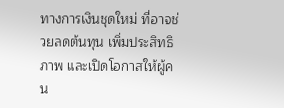ทางการเงินชุดใหม่ ที่อาจช่วยลดต้นทุน เพิ่มประสิทธิภาพ และเปิดโอกาสให้ผู้คน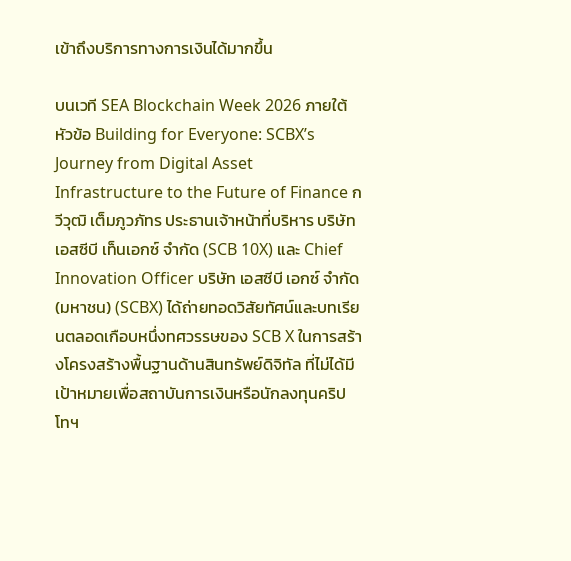เข้าถึงบริการทางการเงินได้มากขึ้น

บนเวที SEA Blockchain Week 2026 ภายใต้หัวข้อ Building for Everyone: SCBX’s Journey from Digital Asset Infrastructure to the Future of Finance กวีวุฒิ เต็มภูวภัทร ประธานเจ้าหน้าที่บริหาร บริษัท เอสซีบี เท็นเอกซ์ จำกัด (SCB 10X) และ Chief Innovation Officer บริษัท เอสซีบี เอกซ์ จำกัด (มหาชน) (SCBX) ได้ถ่ายทอดวิสัยทัศน์และบทเรียนตลอดเกือบหนึ่งทศวรรษของ SCB X ในการสร้างโครงสร้างพื้นฐานด้านสินทรัพย์ดิจิทัล ที่ไม่ได้มีเป้าหมายเพื่อสถาบันการเงินหรือนักลงทุนคริปโทฯ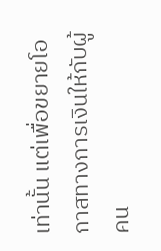เท่านั้น แต่เพื่อขยายโอกาสทางการเงินให้กับผู้คน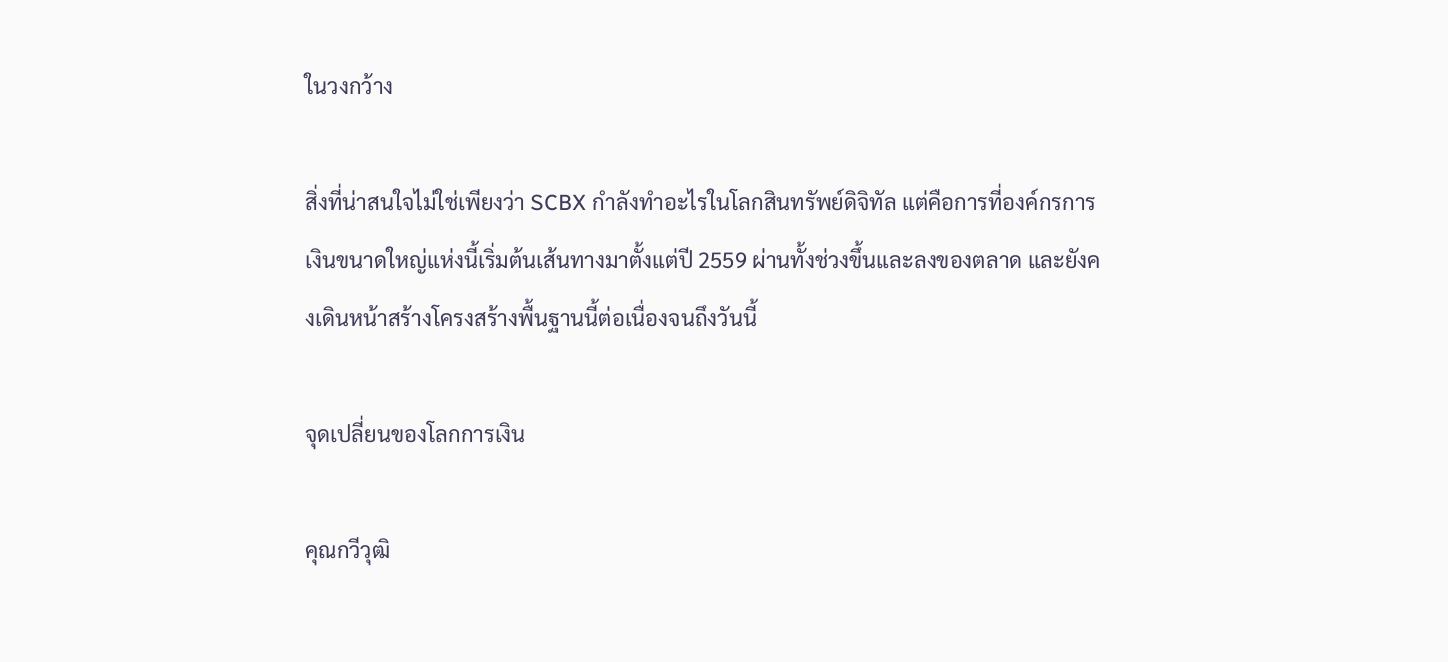ในวงกว้าง

สิ่งที่น่าสนใจไม่ใช่เพียงว่า SCBX กำลังทำอะไรในโลกสินทรัพย์ดิจิทัล แต่คือการที่องค์กรการเงินขนาดใหญ่แห่งนี้เริ่มต้นเส้นทางมาตั้งแต่ปี 2559 ผ่านทั้งช่วงขึ้นและลงของตลาด และยังคงเดินหน้าสร้างโครงสร้างพื้นฐานนี้ต่อเนื่องจนถึงวันนี้

จุดเปลี่ยนของโลกการเงิน

คุณกวีวุฒิ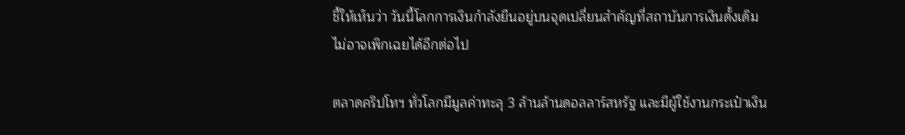ชี้ให้เห็นว่า วันนี้โลกการเงินกำลังยืนอยู่บนจุดเปลี่ยนสำคัญที่สถาบันการเงินดั้งเดิมไม่อาจเพิกเฉยได้อีกต่อไป

ตลาดคริปโทฯ ทั่วโลกมีมูลค่าทะลุ 3 ล้านล้านดอลลาร์สหรัฐ และมีผู้ใช้งานกระเป๋าเงิน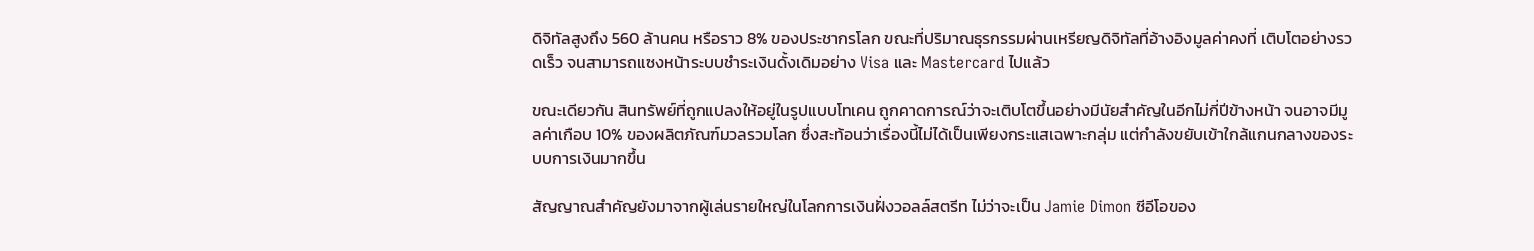ดิจิทัลสูงถึง 560 ล้านคน หรือราว 8% ของประชากรโลก ขณะที่ปริมาณธุรกรรมผ่านเหรียญดิจิทัลที่อ้างอิงมูลค่าคงที่ เติบโตอย่างรวดเร็ว จนสามารถแซงหน้าระบบชำระเงินดั้งเดิมอย่าง Visa และ Mastercard ไปแล้ว

ขณะเดียวกัน สินทรัพย์ที่ถูกแปลงให้อยู่ในรูปแบบโทเคน ถูกคาดการณ์ว่าจะเติบโตขึ้นอย่างมีนัยสำคัญในอีกไม่กี่ปีข้างหน้า จนอาจมีมูลค่าเกือบ 10% ของผลิตภัณฑ์มวลรวมโลก ซึ่งสะท้อนว่าเรื่องนี้ไม่ได้เป็นเพียงกระแสเฉพาะกลุ่ม แต่กำลังขยับเข้าใกล้แกนกลางของระบบการเงินมากขึ้น

สัญญาณสำคัญยังมาจากผู้เล่นรายใหญ่ในโลกการเงินฝั่งวอลล์สตรีท ไม่ว่าจะเป็น Jamie Dimon ซีอีโอของ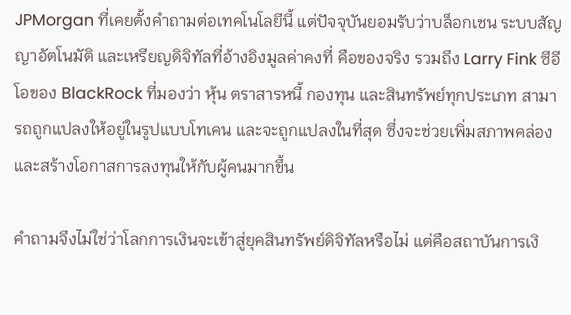JPMorgan ที่เคยตั้งคำถามต่อเทคโนโลยีนี้ แต่ปัจจุบันยอมรับว่าบล็อกเชน ระบบสัญญาอัตโนมัติ และเหรียญดิจิทัลที่อ้างอิงมูลค่าคงที่ คือของจริง รวมถึง Larry Fink ซีอีโอของ BlackRock ที่มองว่า หุ้น ตราสารหนี้ กองทุน และสินทรัพย์ทุกประเภท สามารถถูกแปลงให้อยู่ในรูปแบบโทเคน และจะถูกแปลงในที่สุด ซึ่งจะช่วยเพิ่มสภาพคล่องและสร้างโอกาสการลงทุนให้กับผู้คนมากขึ้น

คำถามจึงไม่ใช่ว่าโลกการเงินจะเข้าสู่ยุคสินทรัพย์ดิจิทัลหรือไม่ แต่คือสถาบันการเงิ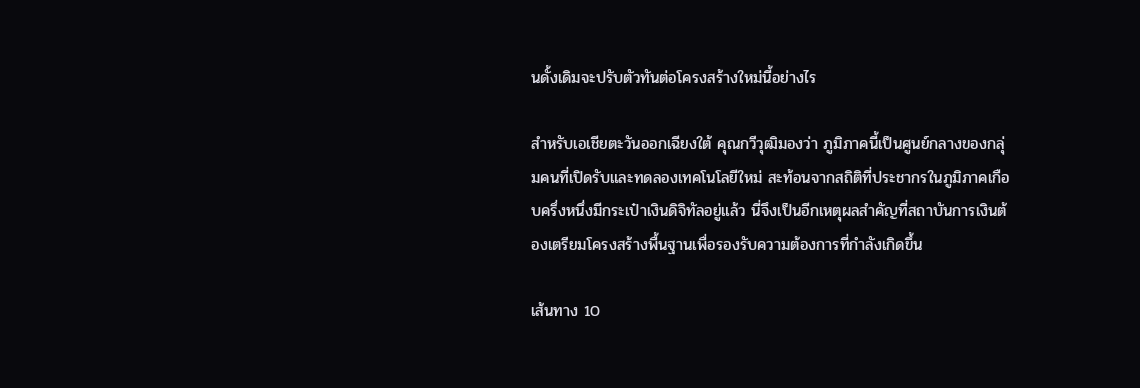นดั้งเดิมจะปรับตัวทันต่อโครงสร้างใหม่นี้อย่างไร

สำหรับเอเชียตะวันออกเฉียงใต้ คุณกวีวุฒิมองว่า ภูมิภาคนี้เป็นศูนย์กลางของกลุ่มคนที่เปิดรับและทดลองเทคโนโลยีใหม่ สะท้อนจากสถิติที่ประชากรในภูมิภาคเกือบครึ่งหนึ่งมีกระเป๋าเงินดิจิทัลอยู่แล้ว นี่จึงเป็นอีกเหตุผลสำคัญที่สถาบันการเงินต้องเตรียมโครงสร้างพื้นฐานเพื่อรองรับความต้องการที่กำลังเกิดขึ้น

เส้นทาง 10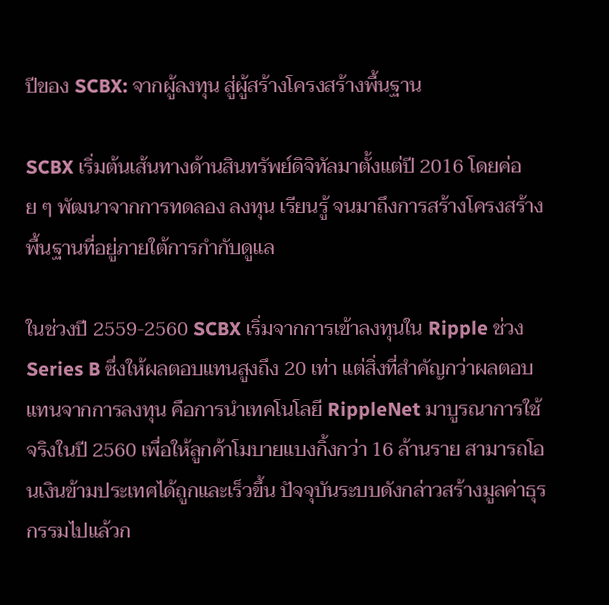ปีของ SCBX: จากผู้ลงทุน สู่ผู้สร้างโครงสร้างพื้นฐาน

SCBX เริ่มต้นเส้นทางด้านสินทรัพย์ดิจิทัลมาตั้งแต่ปี 2016 โดยค่อย ๆ พัฒนาจากการทดลอง ลงทุน เรียนรู้ จนมาถึงการสร้างโครงสร้างพื้นฐานที่อยู่ภายใต้การกำกับดูแล

ในช่วงปี 2559-2560 SCBX เริ่มจากการเข้าลงทุนใน Ripple ช่วง Series B ซึ่งให้ผลตอบแทนสูงถึง 20 เท่า แต่สิ่งที่สำคัญกว่าผลตอบแทนจากการลงทุน คือการนำเทคโนโลยี RippleNet มาบูรณาการใช้จริงในปี 2560 เพื่อให้ลูกค้าโมบายแบงกิ้งกว่า 16 ล้านราย สามารถโอนเงินข้ามประเทศได้ถูกและเร็วขึ้น ปัจจุบันระบบดังกล่าวสร้างมูลค่าธุรกรรมไปแล้วก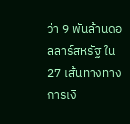ว่า 9 พันล้านดอลลาร์สหรัฐ ใน 27 เส้นทางทางการเงิ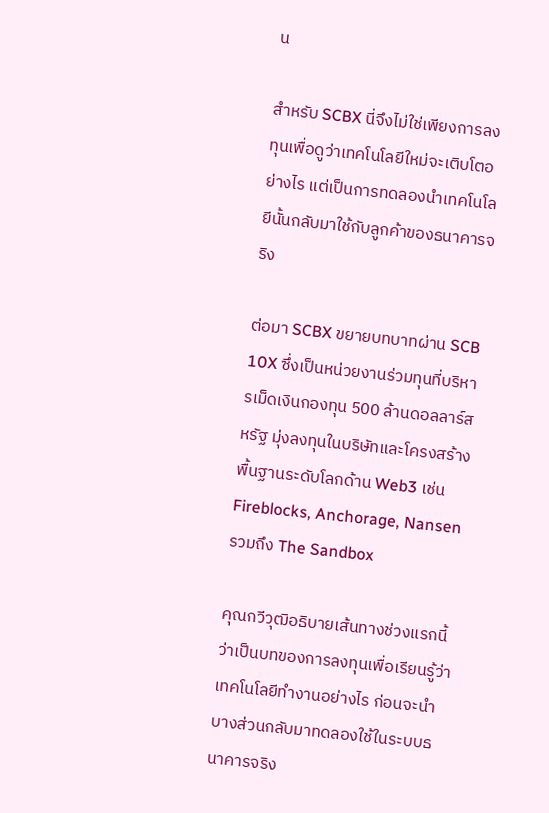น

สำหรับ SCBX นี่จึงไม่ใช่เพียงการลงทุนเพื่อดูว่าเทคโนโลยีใหม่จะเติบโตอย่างไร แต่เป็นการทดลองนำเทคโนโลยีนั้นกลับมาใช้กับลูกค้าของธนาคารจริง

ต่อมา SCBX ขยายบทบาทผ่าน SCB 10X ซึ่งเป็นหน่วยงานร่วมทุนที่บริหารเม็ดเงินกองทุน 500 ล้านดอลลาร์สหรัฐ มุ่งลงทุนในบริษัทและโครงสร้างพื้นฐานระดับโลกด้าน Web3 เช่น Fireblocks, Anchorage, Nansen รวมถึง The Sandbox

คุณกวีวุฒิอธิบายเส้นทางช่วงแรกนี้ว่าเป็นบทของการลงทุนเพื่อเรียนรู้ว่าเทคโนโลยีทำงานอย่างไร ก่อนจะนำบางส่วนกลับมาทดลองใช้ในระบบธนาคารจริง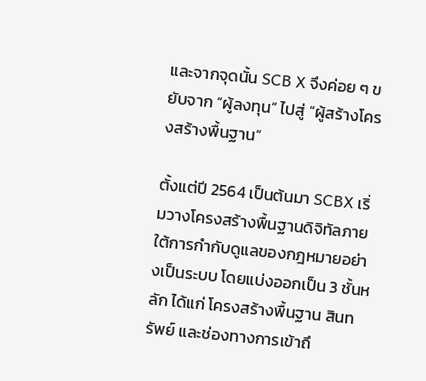และจากจุดนั้น SCB X จึงค่อย ๆ ขยับจาก “ผู้ลงทุน” ไปสู่ “ผู้สร้างโครงสร้างพื้นฐาน”

ตั้งแต่ปี 2564 เป็นต้นมา SCBX เริ่มวางโครงสร้างพื้นฐานดิจิทัลภายใต้การกำกับดูแลของกฎหมายอย่างเป็นระบบ โดยแบ่งออกเป็น 3 ชั้นหลัก ได้แก่ โครงสร้างพื้นฐาน สินทรัพย์ และช่องทางการเข้าถึ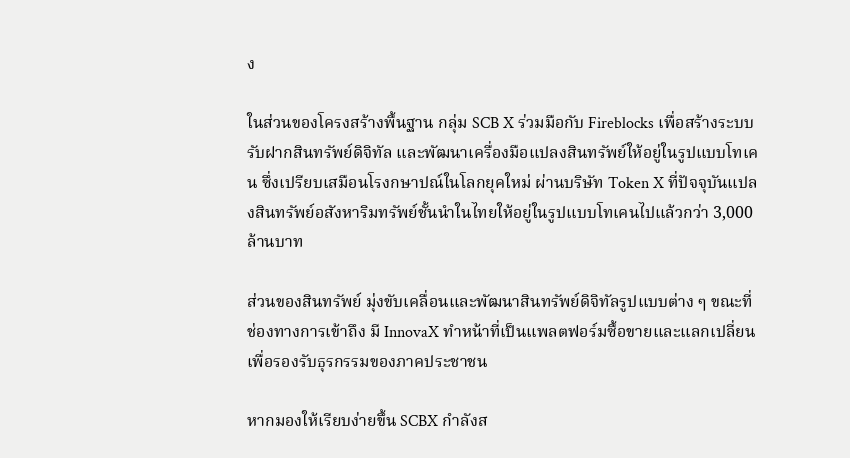ง

ในส่วนของโครงสร้างพื้นฐาน กลุ่ม SCB X ร่วมมือกับ Fireblocks เพื่อสร้างระบบรับฝากสินทรัพย์ดิจิทัล และพัฒนาเครื่องมือแปลงสินทรัพย์ให้อยู่ในรูปแบบโทเคน ซึ่งเปรียบเสมือนโรงกษาปณ์ในโลกยุคใหม่ ผ่านบริษัท Token X ที่ปัจจุบันแปลงสินทรัพย์อสังหาริมทรัพย์ชั้นนำในไทยให้อยู่ในรูปแบบโทเคนไปแล้วกว่า 3,000 ล้านบาท

ส่วนของสินทรัพย์ มุ่งขับเคลื่อนและพัฒนาสินทรัพย์ดิจิทัลรูปแบบต่าง ๆ ขณะที่ช่องทางการเข้าถึง มี InnovaX ทำหน้าที่เป็นแพลตฟอร์มซื้อขายและแลกเปลี่ยน เพื่อรองรับธุรกรรมของภาคประชาชน

หากมองให้เรียบง่ายขึ้น SCBX กำลังส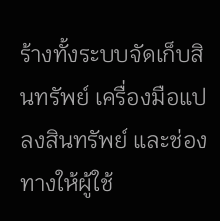ร้างทั้งระบบจัดเก็บสินทรัพย์ เครื่องมือแปลงสินทรัพย์ และช่องทางให้ผู้ใช้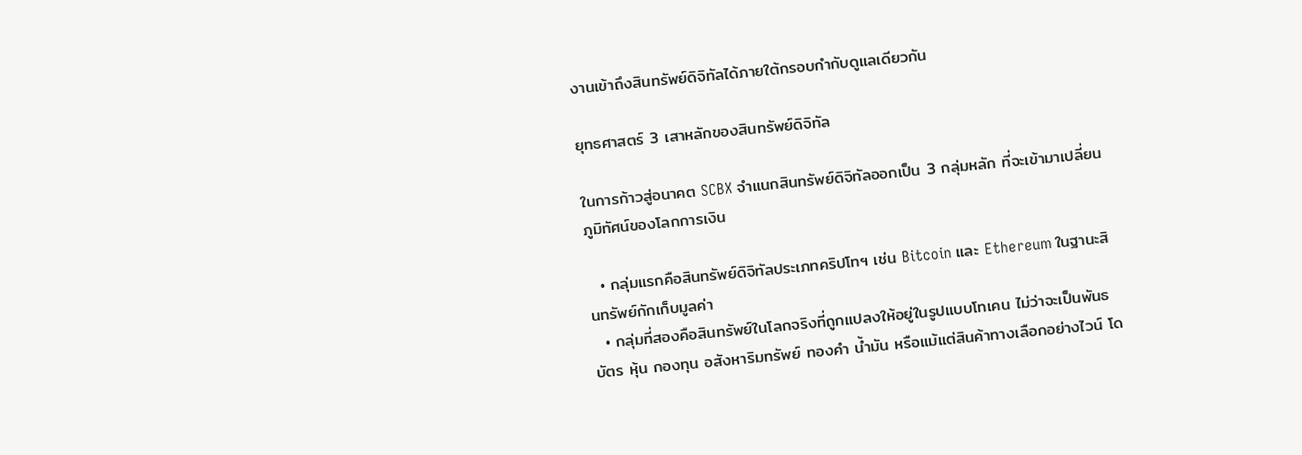งานเข้าถึงสินทรัพย์ดิจิทัลได้ภายใต้กรอบกำกับดูแลเดียวกัน

ยุทธศาสตร์ 3 เสาหลักของสินทรัพย์ดิจิทัล

ในการก้าวสู่อนาคต SCBX จำแนกสินทรัพย์ดิจิทัลออกเป็น 3 กลุ่มหลัก ที่จะเข้ามาเปลี่ยนภูมิทัศน์ของโลกการเงิน

  • กลุ่มแรกคือสินทรัพย์ดิจิทัลประเภทคริปโทฯ เช่น Bitcoin และ Ethereum ในฐานะสินทรัพย์กักเก็บมูลค่า
  • กลุ่มที่สองคือสินทรัพย์ในโลกจริงที่ถูกแปลงให้อยู่ในรูปแบบโทเคน ไม่ว่าจะเป็นพันธบัตร หุ้น กองทุน อสังหาริมทรัพย์ ทองคำ น้ำมัน หรือแม้แต่สินค้าทางเลือกอย่างไวน์ โด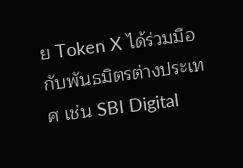ย Token X ได้ร่วมมือกับพันธมิตรต่างประเทศ เช่น SBI Digital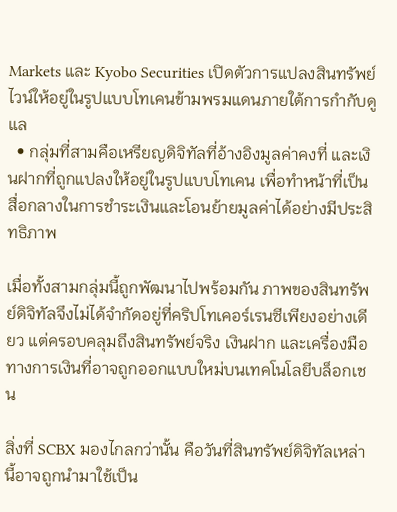Markets และ Kyobo Securities เปิดตัวการแปลงสินทรัพย์ไวน์ให้อยู่ในรูปแบบโทเคนข้ามพรมแดนภายใต้การกำกับดูแล
  • กลุ่มที่สามคือเหรียญดิจิทัลที่อ้างอิงมูลค่าคงที่ และเงินฝากที่ถูกแปลงให้อยู่ในรูปแบบโทเคน เพื่อทำหน้าที่เป็นสื่อกลางในการชำระเงินและโอนย้ายมูลค่าได้อย่างมีประสิทธิภาพ

เมื่อทั้งสามกลุ่มนี้ถูกพัฒนาไปพร้อมกัน ภาพของสินทรัพย์ดิจิทัลจึงไม่ได้จำกัดอยู่ที่คริปโทเคอร์เรนซีเพียงอย่างเดียว แต่ครอบคลุมถึงสินทรัพย์จริง เงินฝาก และเครื่องมือทางการเงินที่อาจถูกออกแบบใหม่บนเทคโนโลยีบล็อกเชน

สิ่งที่ SCBX มองไกลกว่านั้น คือวันที่สินทรัพย์ดิจิทัลเหล่านี้อาจถูกนำมาใช้เป็น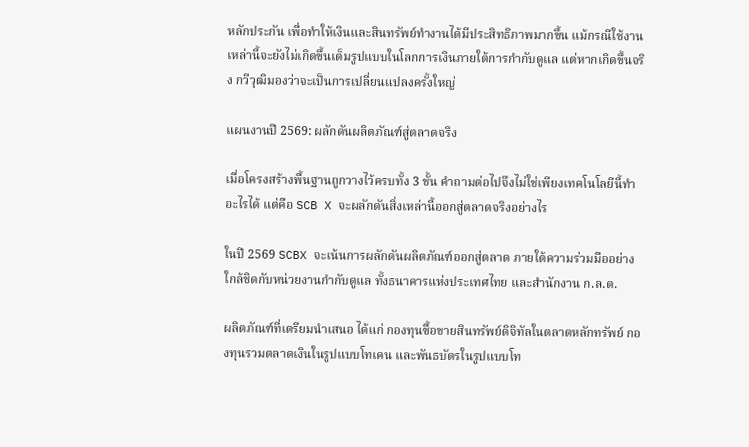หลักประกัน เพื่อทำให้เงินและสินทรัพย์ทำงานได้มีประสิทธิภาพมากขึ้น แม้กรณีใช้งานเหล่านี้จะยังไม่เกิดขึ้นเต็มรูปแบบในโลกการเงินภายใต้การกำกับดูแล แต่หากเกิดขึ้นจริง กวีวุฒิมองว่าจะเป็นการเปลี่ยนแปลงครั้งใหญ่

แผนงานปี 2569: ผลักดันผลิตภัณฑ์สู่ตลาดจริง

เมื่อโครงสร้างพื้นฐานถูกวางไว้ครบทั้ง 3 ชั้น คำถามต่อไปจึงไม่ใช่เพียงเทคโนโลยีนี้ทำอะไรได้ แต่คือ SCB X จะผลักดันสิ่งเหล่านี้ออกสู่ตลาดจริงอย่างไร

ในปี 2569 SCBX จะเน้นการผลักดันผลิตภัณฑ์ออกสู่ตลาด ภายใต้ความร่วมมืออย่างใกล้ชิดกับหน่วยงานกำกับดูแล ทั้งธนาคารแห่งประเทศไทย และสำนักงาน ก.ล.ต.

ผลิตภัณฑ์ที่เตรียมนำเสนอ ได้แก่ กองทุนซื้อขายสินทรัพย์ดิจิทัลในตลาดหลักทรัพย์ กองทุนรวมตลาดเงินในรูปแบบโทเคน และพันธบัตรในรูปแบบโท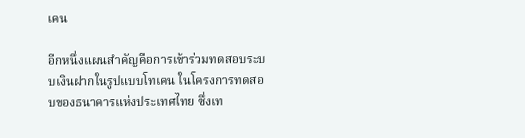เคน

อีกหนึ่งแผนสำคัญคือการเข้าร่วมทดสอบระบบเงินฝากในรูปแบบโทเคน ในโครงการทดสอบของธนาคารแห่งประเทศไทย ซึ่งเท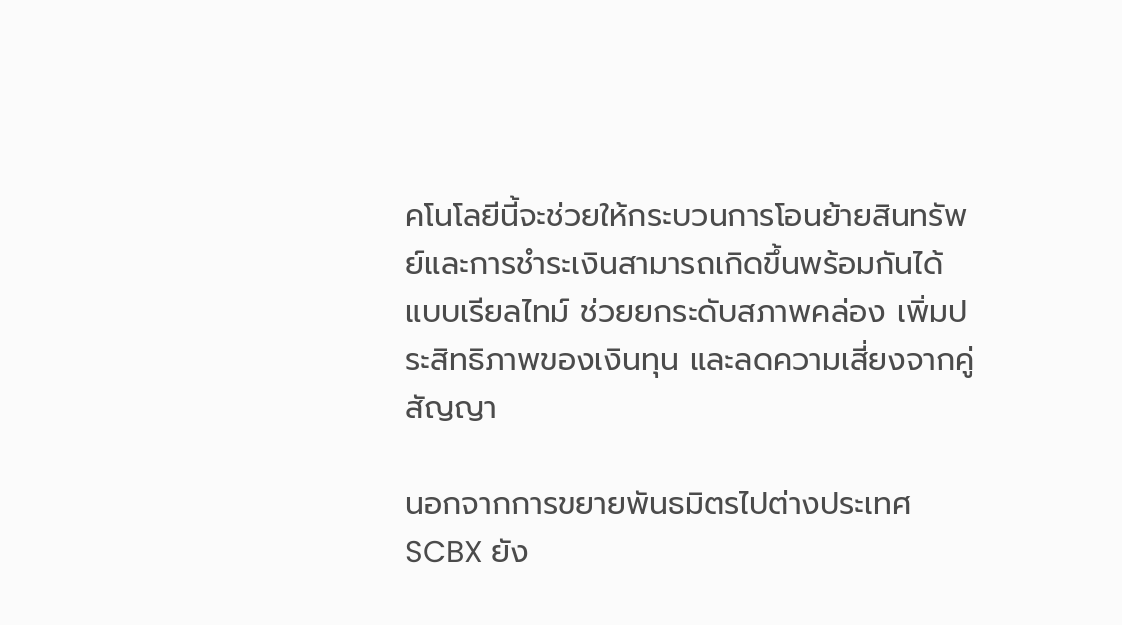คโนโลยีนี้จะช่วยให้กระบวนการโอนย้ายสินทรัพย์และการชำระเงินสามารถเกิดขึ้นพร้อมกันได้แบบเรียลไทม์ ช่วยยกระดับสภาพคล่อง เพิ่มประสิทธิภาพของเงินทุน และลดความเสี่ยงจากคู่สัญญา

นอกจากการขยายพันธมิตรไปต่างประเทศ SCBX ยัง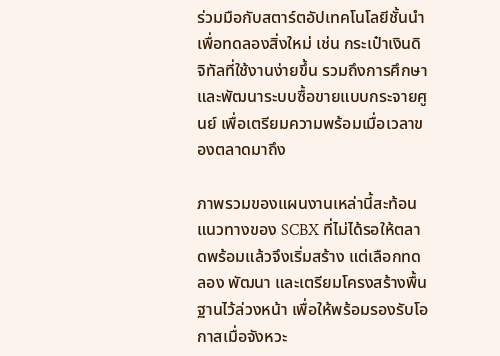ร่วมมือกับสตาร์ตอัปเทคโนโลยีชั้นนำเพื่อทดลองสิ่งใหม่ เช่น กระเป๋าเงินดิจิทัลที่ใช้งานง่ายขึ้น รวมถึงการศึกษาและพัฒนาระบบซื้อขายแบบกระจายศูนย์ เพื่อเตรียมความพร้อมเมื่อเวลาของตลาดมาถึง

ภาพรวมของแผนงานเหล่านี้สะท้อนแนวทางของ SCBX ที่ไม่ได้รอให้ตลาดพร้อมแล้วจึงเริ่มสร้าง แต่เลือกทดลอง พัฒนา และเตรียมโครงสร้างพื้นฐานไว้ล่วงหน้า เพื่อให้พร้อมรองรับโอกาสเมื่อจังหวะ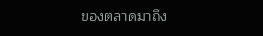ของตลาดมาถึง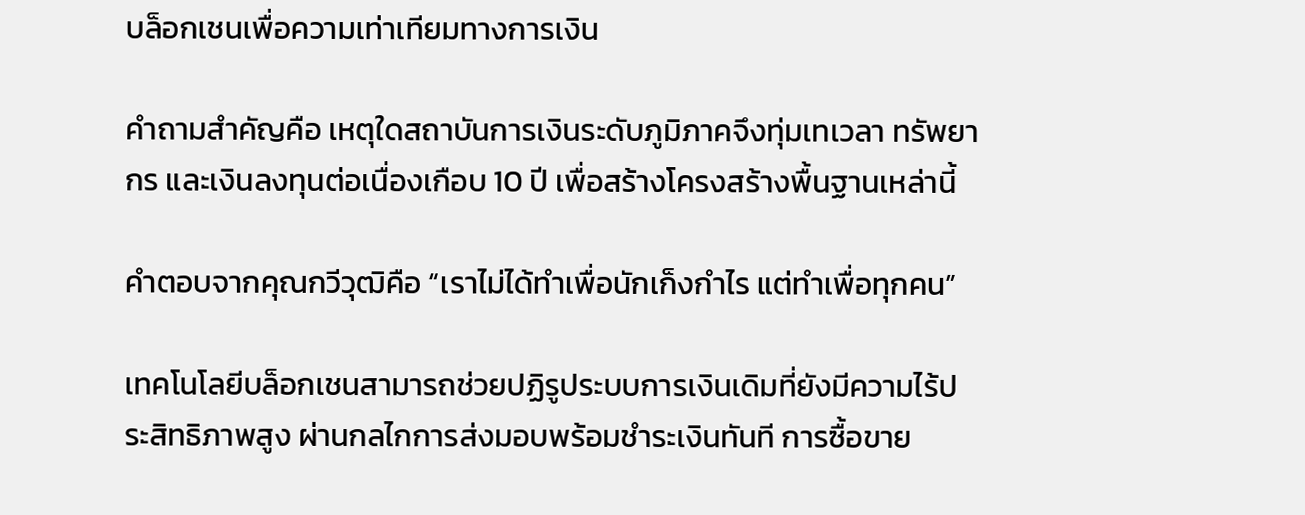บล็อกเชนเพื่อความเท่าเทียมทางการเงิน

คำถามสำคัญคือ เหตุใดสถาบันการเงินระดับภูมิภาคจึงทุ่มเทเวลา ทรัพยากร และเงินลงทุนต่อเนื่องเกือบ 10 ปี เพื่อสร้างโครงสร้างพื้นฐานเหล่านี้

คำตอบจากคุณกวีวุฒิคือ “เราไม่ได้ทำเพื่อนักเก็งกำไร แต่ทำเพื่อทุกคน”

เทคโนโลยีบล็อกเชนสามารถช่วยปฏิรูประบบการเงินเดิมที่ยังมีความไร้ประสิทธิภาพสูง ผ่านกลไกการส่งมอบพร้อมชำระเงินทันที การซื้อขาย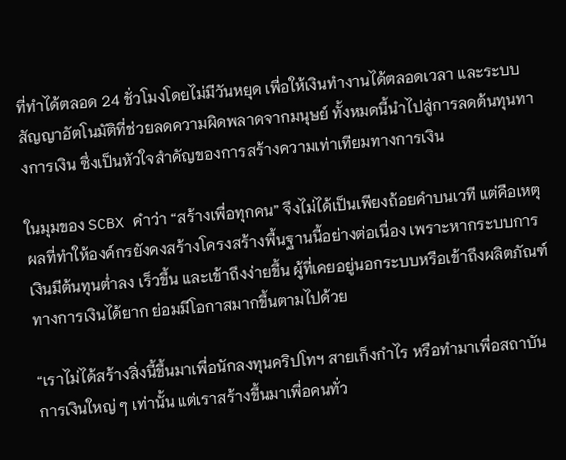ที่ทำได้ตลอด 24 ชั่วโมงโดยไม่มีวันหยุด เพื่อให้เงินทำงานได้ตลอดเวลา และระบบสัญญาอัตโนมัติที่ช่วยลดความผิดพลาดจากมนุษย์ ทั้งหมดนี้นำไปสู่การลดต้นทุนทางการเงิน ซึ่งเป็นหัวใจสำคัญของการสร้างความเท่าเทียมทางการเงิน

ในมุมของ SCBX คำว่า “สร้างเพื่อทุกคน” จึงไม่ได้เป็นเพียงถ้อยคำบนเวที แต่คือเหตุผลที่ทำให้องค์กรยังคงสร้างโครงสร้างพื้นฐานนี้อย่างต่อเนื่อง เพราะหากระบบการเงินมีต้นทุนต่ำลง เร็วขึ้น และเข้าถึงง่ายขึ้น ผู้ที่เคยอยู่นอกระบบหรือเข้าถึงผลิตภัณฑ์ทางการเงินได้ยาก ย่อมมีโอกาสมากขึ้นตามไปด้วย

“เราไม่ได้สร้างสิ่งนี้ขึ้นมาเพื่อนักลงทุนคริปโทฯ สายเก็งกำไร หรือทำมาเพื่อสถาบันการเงินใหญ่ ๆ เท่านั้น แต่เราสร้างขึ้นมาเพื่อคนทั่ว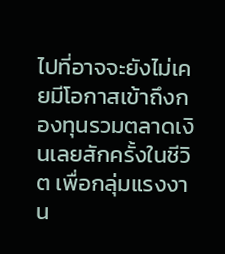ไปที่อาจจะยังไม่เคยมีโอกาสเข้าถึงกองทุนรวมตลาดเงินเลยสักครั้งในชีวิต เพื่อกลุ่มแรงงาน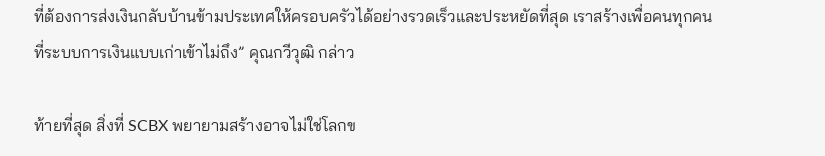ที่ต้องการส่งเงินกลับบ้านข้ามประเทศให้ครอบครัวได้อย่างรวดเร็วและประหยัดที่สุด เราสร้างเพื่อคนทุกคนที่ระบบการเงินแบบเก่าเข้าไม่ถึง” คุณกวีวุฒิ กล่าว

ท้ายที่สุด สิ่งที่ SCBX พยายามสร้างอาจไม่ใช่โลกข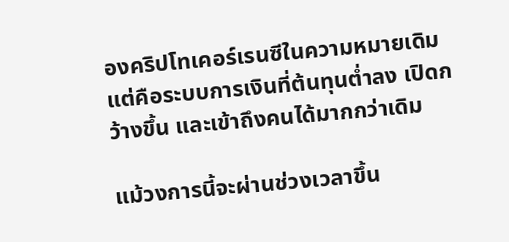องคริปโทเคอร์เรนซีในความหมายเดิม แต่คือระบบการเงินที่ต้นทุนต่ำลง เปิดกว้างขึ้น และเข้าถึงคนได้มากกว่าเดิม

แม้วงการนี้จะผ่านช่วงเวลาขึ้น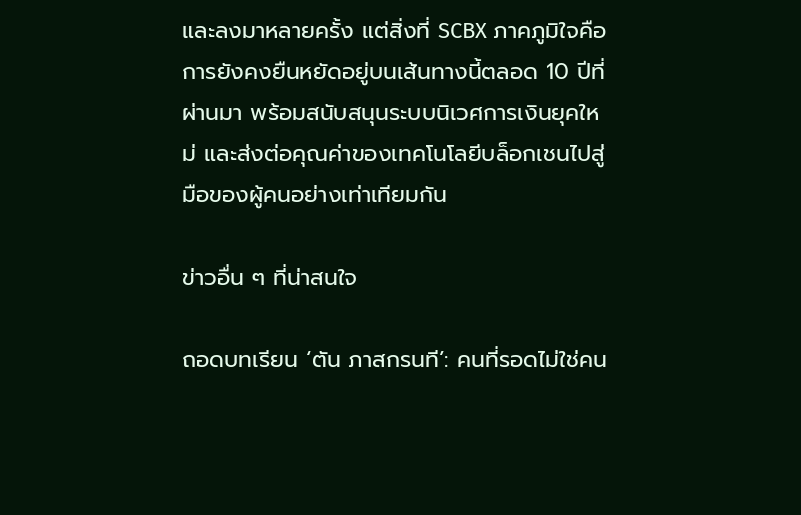และลงมาหลายครั้ง แต่สิ่งที่ SCBX ภาคภูมิใจคือการยังคงยืนหยัดอยู่บนเส้นทางนี้ตลอด 10 ปีที่ผ่านมา พร้อมสนับสนุนระบบนิเวศการเงินยุคใหม่ และส่งต่อคุณค่าของเทคโนโลยีบล็อกเชนไปสู่มือของผู้คนอย่างเท่าเทียมกัน

ข่าวอื่น ๆ ที่น่าสนใจ

ถอดบทเรียน ‘ตัน ภาสกรนที’: คนที่รอดไม่ใช่คน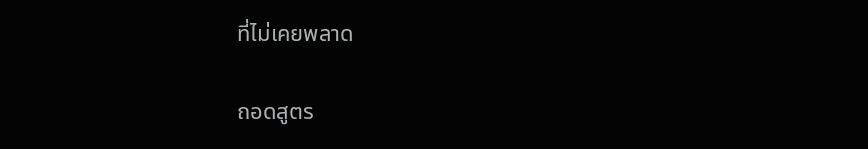ที่ไม่เคยพลาด

ถอดสูตร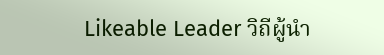Likeable Leader วิถีผู้นำ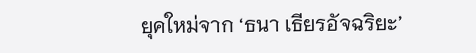ยุคใหม่จาก ‘ธนา เธียรอัจฉริยะ’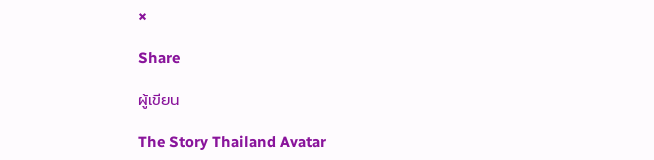×

Share

ผู้เขียน

The Story Thailand Avatar